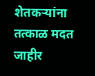शेतकऱ्यांना तत्काळ मदत जाहीर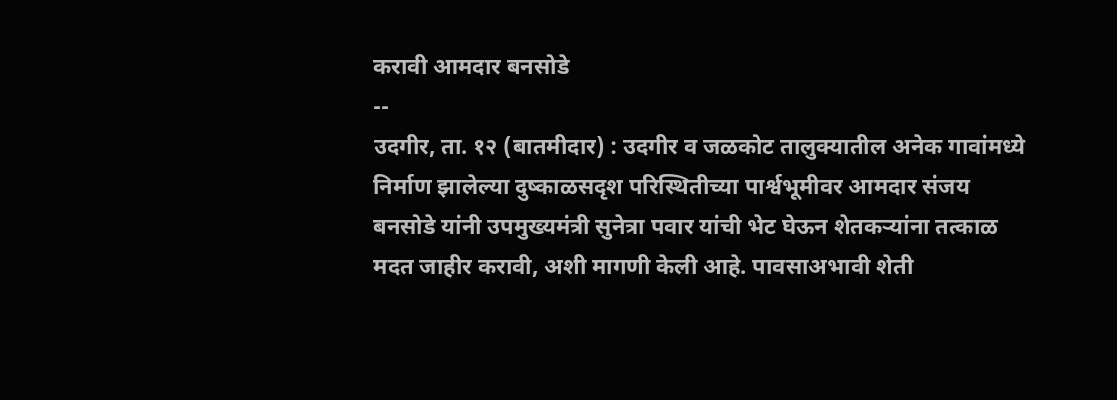करावी आमदार बनसोडे
--
उदगीर, ता. १२ (बातमीदार) : उदगीर व जळकोट तालुक्यातील अनेक गावांमध्ये निर्माण झालेल्या दुष्काळसदृश परिस्थितीच्या पार्श्वभूमीवर आमदार संजय बनसोडे यांनी उपमुख्यमंत्री सुनेत्रा पवार यांची भेट घेऊन शेतकऱ्यांना तत्काळ मदत जाहीर करावी, अशी मागणी केली आहे. पावसाअभावी शेती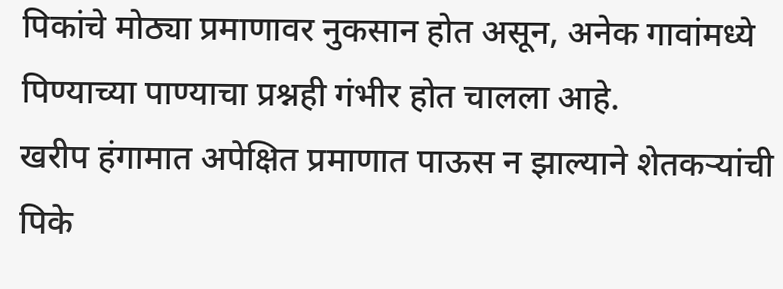पिकांचे मोठ्या प्रमाणावर नुकसान होत असून, अनेक गावांमध्ये पिण्याच्या पाण्याचा प्रश्नही गंभीर होत चालला आहे.
खरीप हंगामात अपेक्षित प्रमाणात पाऊस न झाल्याने शेतकऱ्यांची पिके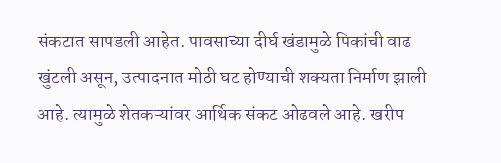संकटात सापडली आहेत. पावसाच्या दीर्घ खंडामुळे पिकांची वाढ खुंटली असून, उत्पादनात मोठी घट होण्याची शक्यता निर्माण झाली आहे. त्यामुळे शेतकऱ्यांवर आर्थिक संकट ओढवले आहे. खरीप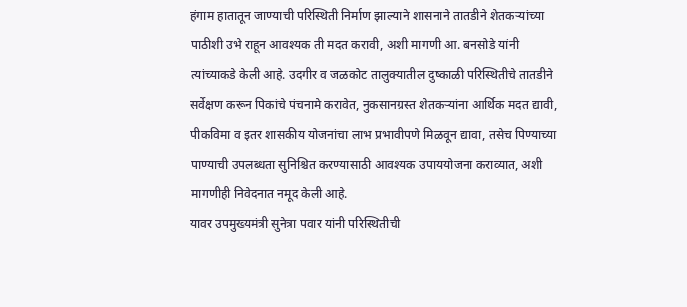हंगाम हातातून जाण्याची परिस्थिती निर्माण झाल्याने शासनाने तातडीने शेतकऱ्यांच्या पाठीशी उभे राहून आवश्यक ती मदत करावी, अशी मागणी आ. बनसोडे यांनी त्यांच्याकडे केली आहे. उदगीर व जळकोट तालुक्यातील दुष्काळी परिस्थितीचे तातडीने सर्वेक्षण करून पिकांचे पंचनामे करावेत, नुकसानग्रस्त शेतकऱ्यांना आर्थिक मदत द्यावी, पीकविमा व इतर शासकीय योजनांचा लाभ प्रभावीपणे मिळवून द्यावा, तसेच पिण्याच्या पाण्याची उपलब्धता सुनिश्चित करण्यासाठी आवश्यक उपाययोजना कराव्यात, अशी मागणीही निवेदनात नमूद केली आहे.
यावर उपमुख्यमंत्री सुनेत्रा पवार यांनी परिस्थितीची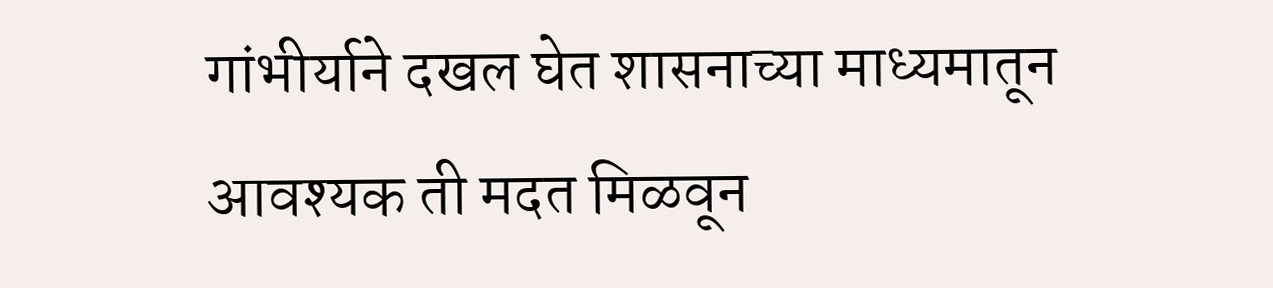गांभीर्याने दखल घेत शासनाच्या माध्यमातून आवश्यक ती मदत मिळवून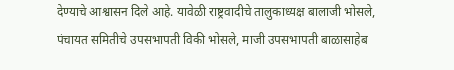देण्याचे आश्वासन दिले आहे. यावेळी राष्ट्रवादीचे तालुकाध्यक्ष बालाजी भोसले, पंचायत समितीचे उपसभापती विकी भोसले, माजी उपसभापती बाळासाहेब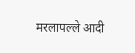मरलापल्ले आदी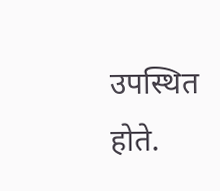उपस्थित होते.